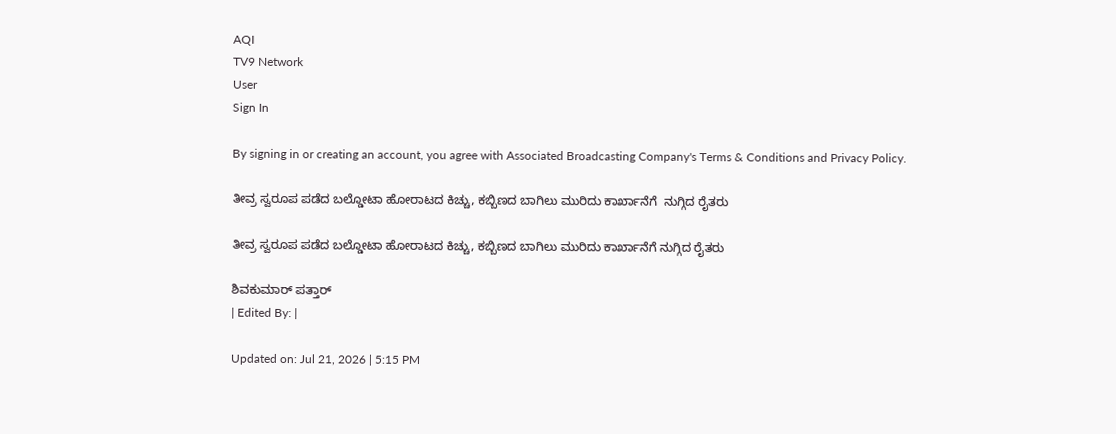AQI
TV9 Network
User
Sign In

By signing in or creating an account, you agree with Associated Broadcasting Company's Terms & Conditions and Privacy Policy.

ತೀವ್ರ ಸ್ವರೂಪ ಪಡೆದ ಬಲ್ಡೋಟಾ ಹೋರಾಟದ ಕಿಚ್ಚು, ಕಬ್ಬಿಣದ ಬಾಗಿಲು ಮುರಿದು ಕಾರ್ಖಾನೆಗೆ  ನುಗ್ಗಿದ ರೈತರು

ತೀವ್ರ ಸ್ವರೂಪ ಪಡೆದ ಬಲ್ಡೋಟಾ ಹೋರಾಟದ ಕಿಚ್ಚು, ಕಬ್ಬಿಣದ ಬಾಗಿಲು ಮುರಿದು ಕಾರ್ಖಾನೆಗೆ ನುಗ್ಗಿದ ರೈತರು

ಶಿವಕುಮಾರ್ ಪತ್ತಾರ್
| Edited By: |

Updated on: Jul 21, 2026 | 5:15 PM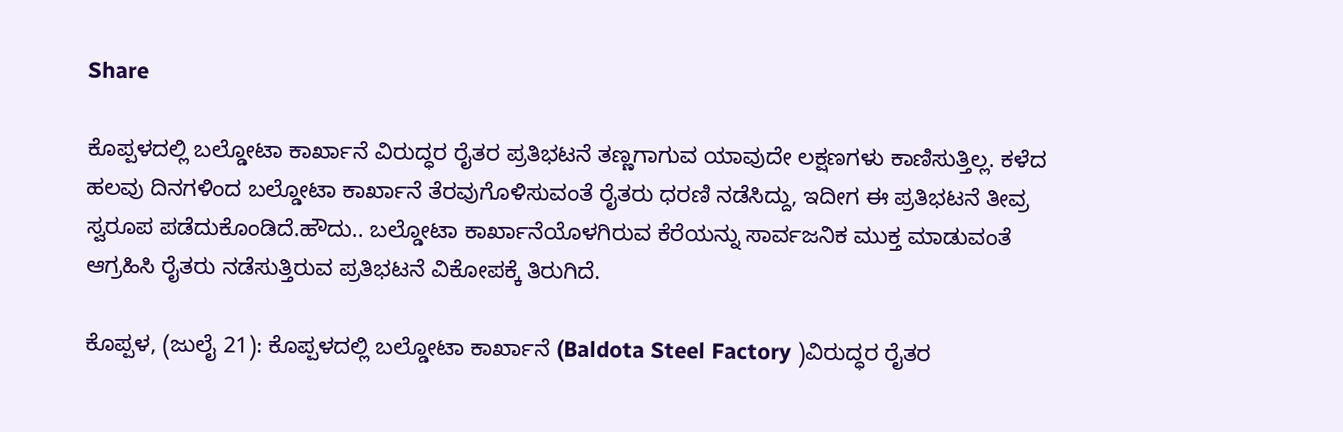Share

ಕೊಪ್ಪಳದಲ್ಲಿ ಬಲ್ಡೋಟಾ ಕಾರ್ಖಾನೆ ವಿರುದ್ಧರ ರೈತರ ಪ್ರತಿಭಟನೆ ತಣ್ಣಗಾಗುವ ಯಾವುದೇ ಲಕ್ಷಣಗಳು ಕಾಣಿಸುತ್ತಿಲ್ಲ. ಕಳೆದ ಹಲವು ದಿನಗಳಿಂದ ಬಲ್ಡೋಟಾ ಕಾರ್ಖಾನೆ ತೆರವುಗೊಳಿಸುವಂತೆ ರೈತರು ಧರಣಿ ನಡೆಸಿದ್ದು, ಇದೀಗ ಈ ಪ್ರತಿಭಟನೆ ತೀವ್ರ ಸ್ವರೂಪ ಪಡೆದುಕೊಂಡಿದೆ.ಹೌದು.. ಬಲ್ಡೋಟಾ ಕಾರ್ಖಾನೆಯೊಳಗಿರುವ ಕೆರೆಯನ್ನು ಸಾರ್ವಜನಿಕ ಮುಕ್ತ ಮಾಡುವಂತೆ ಆಗ್ರಹಿಸಿ ರೈತರು ನಡೆಸುತ್ತಿರುವ ಪ್ರತಿಭಟನೆ ವಿಕೋಪಕ್ಕೆ ತಿರುಗಿದೆ.

ಕೊಪ್ಪಳ, (ಜುಲೈ 21): ಕೊಪ್ಪಳದಲ್ಲಿ ಬಲ್ಡೋಟಾ ಕಾರ್ಖಾನೆ (Baldota Steel Factory )ವಿರುದ್ಧರ ರೈತರ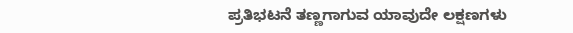ಪ್ರತಿಭಟನೆ ತಣ್ಣಗಾಗುವ ಯಾವುದೇ ಲಕ್ಷಣಗಳು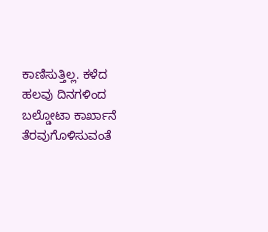ಕಾಣಿಸುತ್ತಿಲ್ಲ. ಕಳೆದ ಹಲವು ದಿನಗಳಿಂದ ಬಲ್ಡೋಟಾ ಕಾರ್ಖಾನೆ ತೆರವುಗೊಳಿಸುವಂತೆ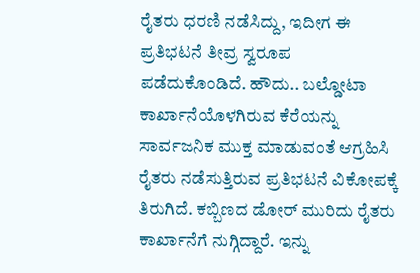ರೈತರು ಧರಣಿ ನಡೆಸಿದ್ದು, ಇದೀಗ ಈ ಪ್ರತಿಭಟನೆ ತೀವ್ರ ಸ್ವರೂಪ ಪಡೆದುಕೊಂಡಿದೆ. ಹೌದು.. ಬಲ್ಡೋಟಾ ಕಾರ್ಖಾನೆಯೊಳಗಿರುವ ಕೆರೆಯನ್ನು ಸಾರ್ವಜನಿಕ ಮುಕ್ತ ಮಾಡುವಂತೆ ಆಗ್ರಹಿಸಿ ರೈತರು ನಡೆಸುತ್ತಿರುವ ಪ್ರತಿಭಟನೆ ವಿಕೋಪಕ್ಕೆ ತಿರುಗಿದೆ. ಕಬ್ಬಿಣದ ಡೋರ್ ಮುರಿದು ರೈತರು ಕಾರ್ಖಾನೆಗೆ ನುಗ್ಗಿದ್ದಾರೆ. ಇನ್ನು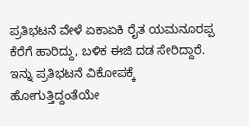ಪ್ರತಿಭಟನೆ ವೇಳೆ ಏಕಾಏಕಿ ರೈತ ಯಮನೂರಪ್ಪ ಕೆರೆಗೆ ಹಾರಿದ್ದು, ಬಳಿಕ ಈಜಿ ದಡ ಸೇರಿದ್ದಾರೆ. ಇನ್ನು ಪ್ರತಿಭಟನೆ ವಿಕೋಪಕ್ಕೆ ಹೋಗುತ್ತಿದ್ದಂತೆಯೇ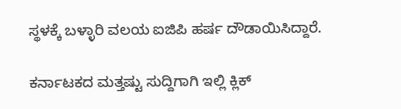ಸ್ಥಳಕ್ಕೆ ಬಳ್ಳಾರಿ ವಲಯ ಐಜಿಪಿ ಹರ್ಷ ದೌಡಾಯಿಸಿದ್ದಾರೆ.

ಕರ್ನಾಟಕದ ಮತ್ತಷ್ಟು ಸುದ್ದಿಗಾಗಿ ಇಲ್ಲಿ ಕ್ಲಿಕ್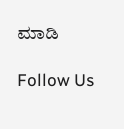ಮಾಡಿ

Follow Us